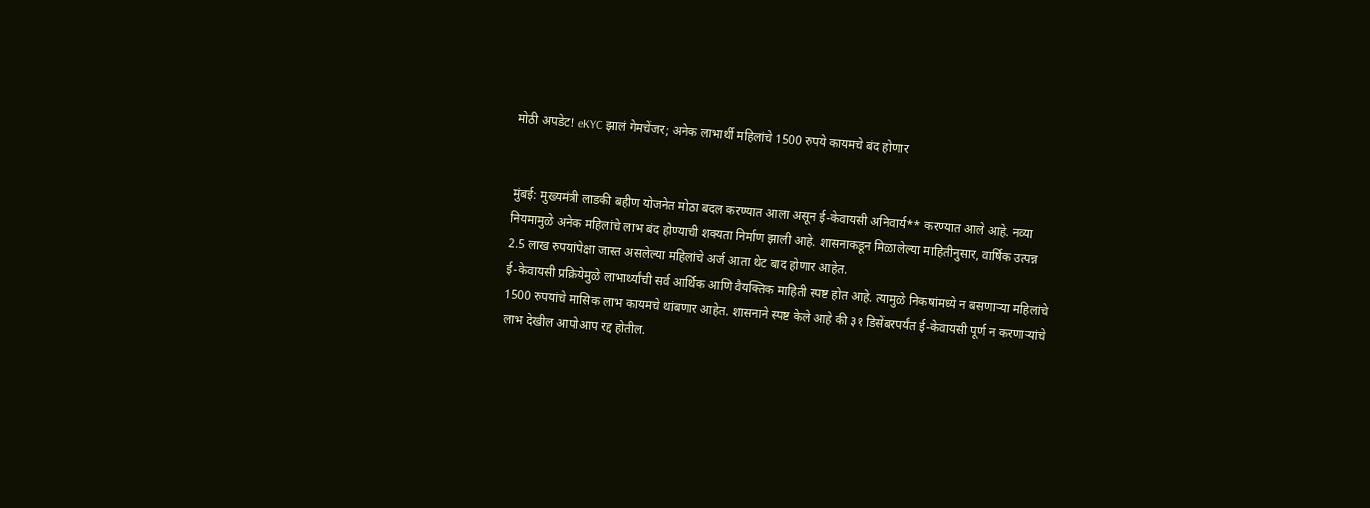मोठी अपडेट! eKYC झालं गेमचेंजर; अनेक लाभार्थी महिलांचे 1500 रुपये कायमचे बंद होणार


मुंबई: मुख्यमंत्री लाडकी बहीण योजनेत मोठा बदल करण्यात आला असून ई-केवायसी अनिवार्य** करण्यात आले आहे. नव्या नियमामुळे अनेक महिलांचे लाभ बंद होण्याची शक्यता निर्माण झाली आहे. शासनाकडून मिळालेल्या माहितीनुसार, वार्षिक उत्पन्न 2.5 लाख रुपयांपेक्षा जास्त असलेल्या महिलांचे अर्ज आता थेट बाद होणार आहेत.
ई-केवायसी प्रक्रियेमुळे लाभार्थ्यांची सर्व आर्थिक आणि वैयक्तिक माहिती स्पष्ट होत आहे. त्यामुळे निकषांमध्ये न बसणाऱ्या महिलांचे 1500 रुपयांचे मासिक लाभ कायमचे थांबणार आहेत. शासनाने स्पष्ट केले आहे की ३१ डिसेंबरपर्यंत ई-केवायसी पूर्ण न करणाऱ्यांचे लाभ देखील आपोआप रद्द होतील.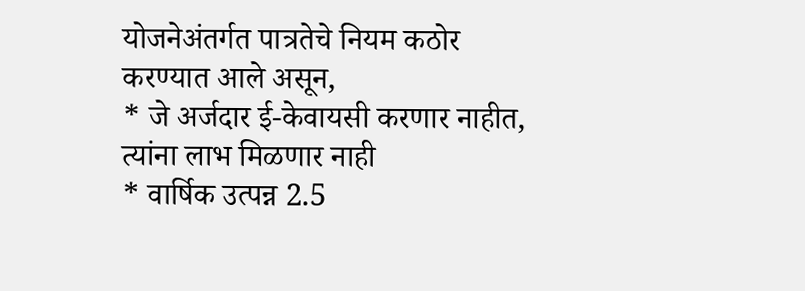योजनेअंतर्गत पात्रतेचे नियम कठोर करण्यात आले असून,
* जे अर्जदार ई-केवायसी करणार नाहीत, त्यांना लाभ मिळणार नाही
* वार्षिक उत्पन्न 2.5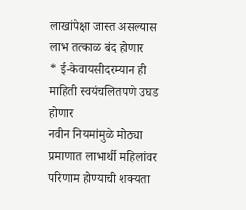लाखांपेक्षा जास्त असल्यास लाभ तत्काळ बंद होणार
* ई-केवायसीदरम्यान ही माहिती स्वयंचलितपणे उघड होणार
नवीन नियमांमुळे मोठ्या प्रमाणात लाभार्थी महिलांवर परिणाम होण्याची शक्यता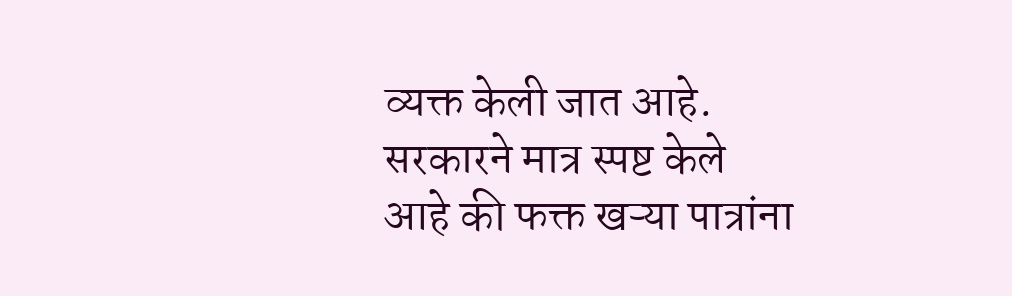व्यक्त केली जात आहे. सरकारने मात्र स्पष्ट केले आहे की फक्त खऱ्या पात्रांना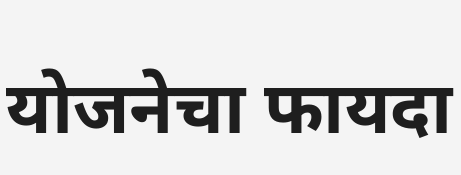योजनेचा फायदा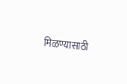मिळण्यासाठी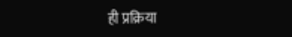ही प्रक्रिया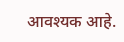आवश्यक आहे.